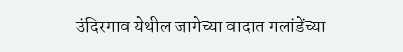उंदिरगाव येथील जागेच्या वादात गलांडेंच्या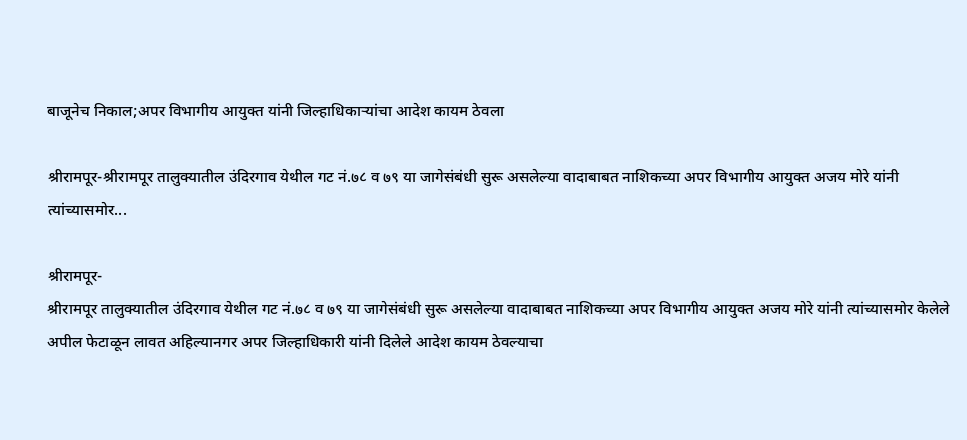बाजूनेच निकाल;अपर विभागीय आयुक्त यांनी जिल्हाधिकाऱ्यांचा आदेश कायम ठेवला

श्रीरामपूर-श्रीरामपूर तालुक्यातील उंदिरगाव येथील गट नं.७८ व ७९ या जागेसंबंधी सुरू असलेल्या वादाबाबत नाशिकच्या अपर विभागीय आयुक्त अजय मोरे यांनी त्यांच्यासमोर...

श्रीरामपूर-
श्रीरामपूर तालुक्यातील उंदिरगाव येथील गट नं.७८ व ७९ या जागेसंबंधी सुरू असलेल्या वादाबाबत नाशिकच्या अपर विभागीय आयुक्त अजय मोरे यांनी त्यांच्यासमोर केलेले अपील फेटाळून लावत अहिल्यानगर अपर जिल्हाधिकारी यांनी दिलेले आदेश कायम ठेवल्याचा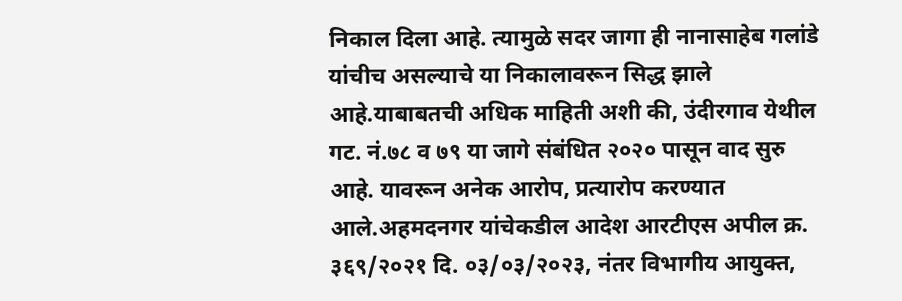निकाल दिला आहे. त्यामुळे सदर जागा ही नानासाहेब गलांडे यांचीच असल्याचे या निकालावरून सिद्ध झाले आहे.याबाबतची अधिक माहिती अशी की, उंदीरगाव येथील गट. नं.७८ व ७९ या जागे संबंधित २०२० पासून वाद सुरु आहे. यावरून अनेक आरोप, प्रत्यारोप करण्यात आले.अहमदनगर यांचेकडील आदेश आरटीएस अपील क्र. ३६९/२०२१ दि. ०३/०३/२०२३, नंतर विभागीय आयुक्त,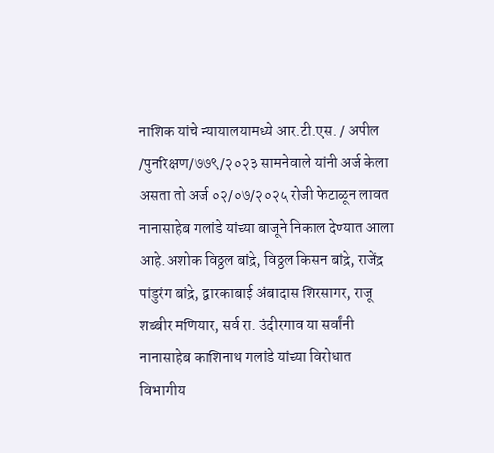नाशिक यांचे न्यायालयामध्ये आर.टी.एस. / अपील /पुनरिक्षण/७७९/२०२३ सामनेवाले यांनी अर्ज केला असता तो अर्ज ०२/०७/२०२५ रोजी फेटाळून लावत नानासाहेब गलांडे यांच्या बाजूने निकाल देण्यात आला आहे.अशोक विठ्ठल बांद्रे, विठ्ठल किसन बांद्रे, राजेंद्र पांडुरंग बांद्रे, द्वारकाबाई अंबादास शिरसागर, राजू शब्बीर मणियार, सर्व रा. उंदीरगाव या सर्वांनी नानासाहेब काशिनाथ गलांडे यांच्या विरोधात विभागीय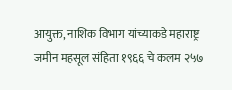आयुक्त, नाशिक विभाग यांच्याकडे महाराष्ट्र जमीन महसूल संहिता १९६६ चे कलम २५७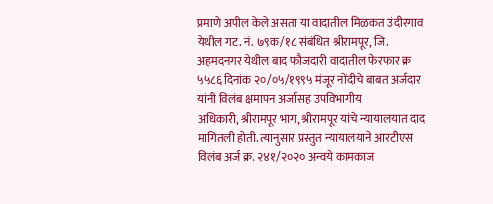प्रमाणे अपील केले असता या वादातील मिळकत उंदीरगाव येथील गट. नं. ७९क/१८ संबंधित श्रीरामपूर, जि. अहमदनगर येथील बाद फौजदारी वादातील फेरफार क्र
५५८६ दिनांक २०/०५/१९९५ मंजूर नोंदीचे बाबत अर्जदार यांनी विलंब क्षमापन अर्जासह उपविभागीय
अधिकारी, श्रीरामपूर भाग, श्रीरामपूर यांचे न्यायालयात दाद मागितली होती. त्यानुसार प्रस्तुत न्यायालयाने आरटीएस विलंब अर्ज क्र. २४१/२०२० अन्वये कामकाज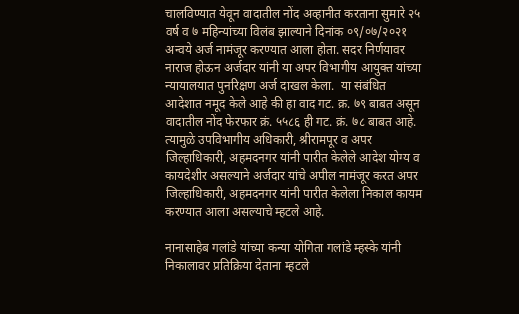चालविण्यात येवून वादातील नोंद अव्हानीत करताना सुमारे २५ वर्ष व ७ महिन्यांच्या विलंब झाल्याने दिनांक ०९/०७/२०२१ अन्वये अर्ज नामंजूर करण्यात आला होता. सदर निर्णयावर नाराज होऊन अर्जदार यांनी या अपर विभागीय आयुक्त यांच्या न्यायालयात पुनरिक्षण अर्ज दाखल केला.  या संबंधित आदेशात नमूद केले आहे की हा वाद गट. क्र. ७९ बाबत असून वादातील नोंद फेरफार क्रं. ५५८६ ही गट. क्रं. ७८ बाबत आहे. त्यामुळे उपविभागीय अधिकारी, श्रीरामपूर व अपर जिल्हाधिकारी, अहमदनगर यांनी पारीत केलेले आदेश योग्य व कायदेशीर असल्याने अर्जदार यांचे अपील नामंजूर करत अपर जिल्हाधिकारी, अहमदनगर यांनी पारीत केलेला निकाल कायम करण्यात आला असल्याचे म्हटले आहे.

नानासाहेब गलांडे यांच्या कन्या योगिता गलांडे म्हस्के यांनी निकालावर प्रतिक्रिया देताना म्हटले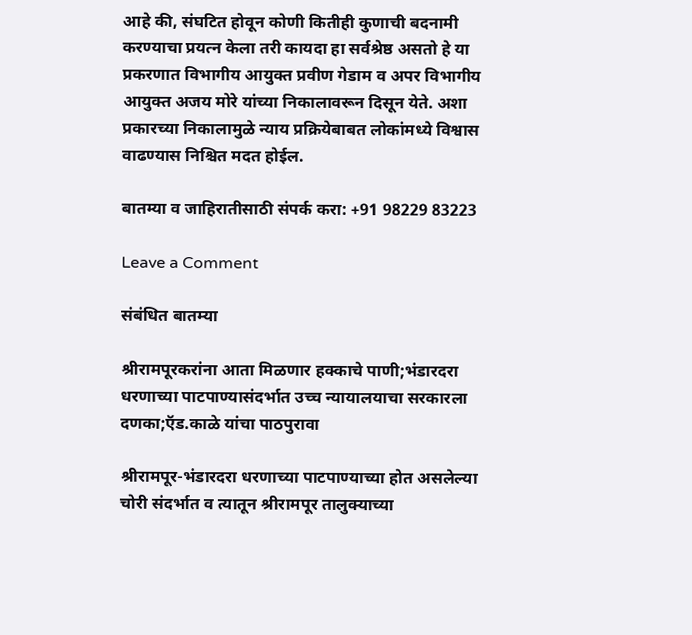आहे की, संघटित होवून कोणी कितीही कुणाची बदनामी करण्याचा प्रयत्न केला तरी कायदा हा सर्वश्रेष्ठ असतो हे या प्रकरणात विभागीय आयुक्त प्रवीण गेडाम व अपर विभागीय आयुक्त अजय मोरे यांच्या निकालावरून दिसून येते. अशा प्रकारच्या निकालामुळे न्याय प्रक्रियेबाबत लोकांमध्ये विश्वास वाढण्यास निश्चित मदत होईल.

बातम्या व जाहिरातीसाठी संपर्क करा: +91 98229 83223

Leave a Comment

संबंधित बातम्या

श्रीरामपूरकरांना आता मिळणार हक्काचे पाणी;भंडारदरा धरणाच्या पाटपाण्यासंदर्भात उच्च न्यायालयाचा सरकारला दणका;ऍड.काळे यांचा पाठपुरावा

श्रीरामपूर-भंडारदरा धरणाच्या पाटपाण्याच्या होत असलेल्या चोरी संदर्भात व त्यातून श्रीरामपूर तालुक्याच्या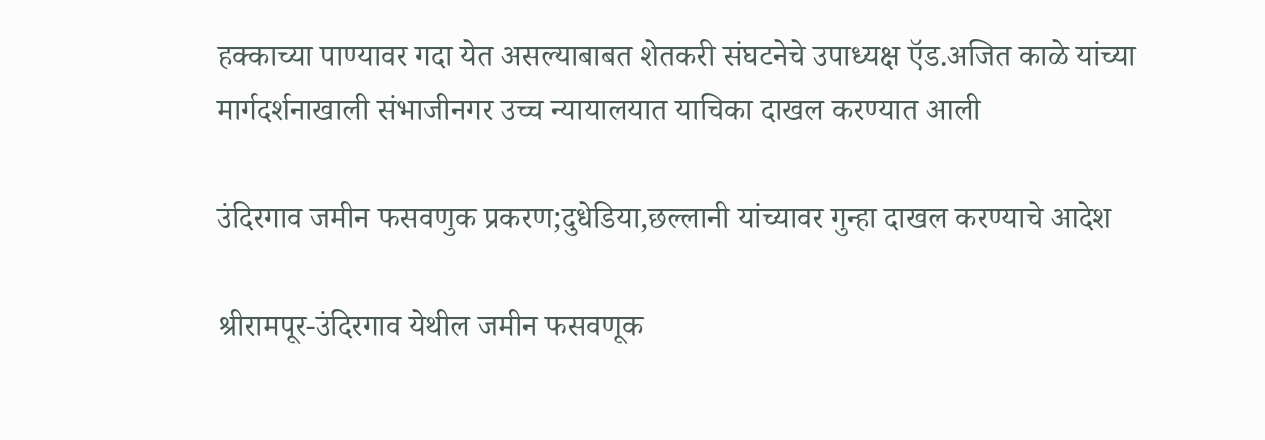हक्काच्या पाण्यावर गदा येत असल्याबाबत शेतकरी संघटनेचे उपाध्यक्ष ऍड.अजित काळे यांच्या मार्गदर्शनाखाली संभाजीनगर उच्च न्यायालयात याचिका दाखल करण्यात आली

उंदिरगाव जमीन फसवणुक प्रकरण;दुधेडिया,छल्लानी यांच्यावर गुन्हा दाखल करण्याचे आदेश

श्रीरामपूर-उंदिरगाव येथील जमीन फसवणूक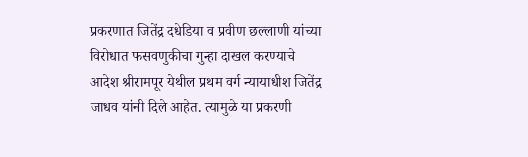प्रकरणात जितेंद्र दधेडिया व प्रवीण छल्लाणी यांच्या विरोधात फसवणुकीचा गुन्हा दाखल करण्याचे आदेश श्रीरामपूर येथील प्रथम वर्ग न्यायाधीश जितेंद्र जाधव यांनी दिले आहेत. त्यामुळे या प्रकरणी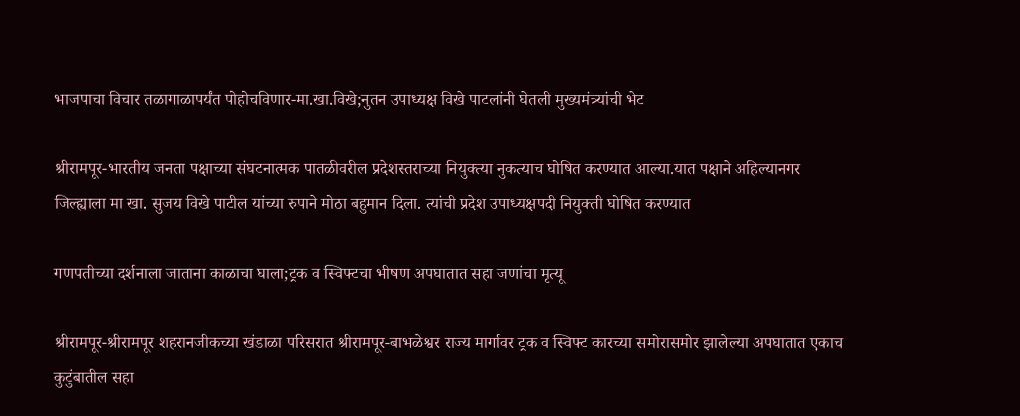भाजपाचा विचार तळागाळापर्यंत पोहोचविणार-मा.खा.विखे;नुतन उपाध्यक्ष विखे पाटलांनी घेतली मुख्यमंत्र्यांची भेट

श्रीरामपूर-भारतीय जनता पक्षाच्या संघटनात्मक पातळीवरील प्रदेशस्तराच्या नियुक्त्या नुकत्याच घोषित करण्यात आल्या.यात पक्षाने अहिल्यानगर जिल्ह्याला मा खा. सुजय विखे पाटील यांच्या रुपाने मोठा बहुमान दिला. त्यांची प्रदेश उपाध्यक्षपदी नियुक्ती घोषित करण्यात

गणपतीच्या दर्शनाला जाताना काळाचा घाला;ट्रक व स्विफ्टचा भीषण अपघातात सहा जणांचा मृत्यू

श्रीरामपूर-श्रीरामपूर शहरानजीकच्या खंडाळा परिसरात श्रीरामपूर-बाभळेश्वर राज्य मार्गावर ट्रक व स्विफ्ट कारच्या समोरासमोर झालेल्या अपघातात एकाच कुटुंबातील सहा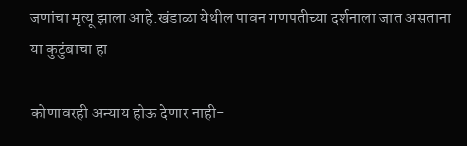जणांचा मृत्यू झाला आहे.खंडाळा येथील पावन गणपतीच्या दर्शनाला जात असताना या कुटुंबाचा हा

कोणावरही अन्याय होऊ देणार नाही-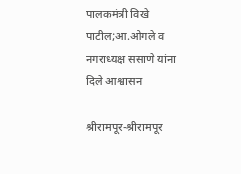पालकमंत्री विखे पाटील;आ.ओगले व नगराध्यक्ष ससाणे यांना दिले आश्वासन

श्रीरामपूर-श्रीरामपूर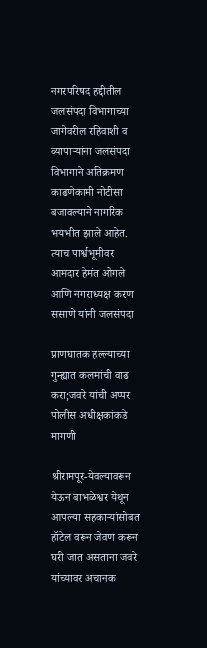नगरपरिषद हद्दीतील जलसंपदा विभागाच्या जागेवरील रहिवाशी व व्यापाऱ्यांना जलसंपदा विभागाने अतिक्रमण काढणेकामी नोटीसा बजावल्याने नागरिक भयभीत झाले आहेत. त्याच पार्श्वभूमीवर आमदार हेमंत ओगले आणि नगराध्यक्ष करण ससाणे यांनी जलसंपदा

प्राणघातक हल्ल्याच्या गुन्ह्यात कलमांची वाढ करा;जवरे यांची अप्पर पोलीस अधीक्षकांकडे मागणी

श्रीरामपूर-येवल्यावरून येऊन बाभळेश्वर येथून आपल्या सहकाऱ्यांसोबत हॉटेल वरून जेवण करून घरी जात असताना जवरे यांच्यावर अचानक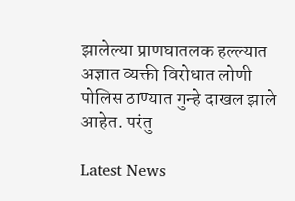झालेल्या प्राणघातलक हल्ल्यात अज्ञात व्यक्ती विरोधात लोणी पोलिस ठाण्यात गुन्हे दाखल झाले आहेत. परंतु

Latest News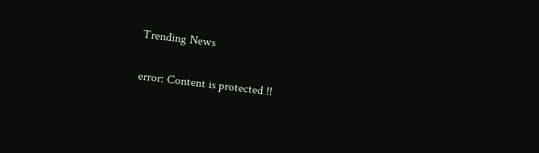Trending News

error: Content is protected !!